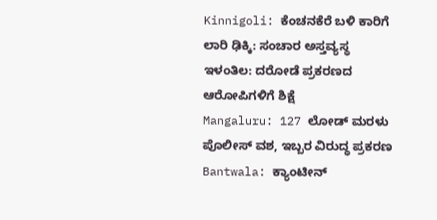Kinnigoli: ಕೆಂಚನಕೆರೆ ಬಳಿ ಕಾರಿಗೆ ಲಾರಿ ಢಿಕ್ಕಿ: ಸಂಚಾರ ಅಸ್ತವ್ಯಸ್ಥ
ಇಳಂತಿಲ: ದರೋಡೆ ಪ್ರಕರಣದ ಆರೋಪಿಗಳಿಗೆ ಶಿಕ್ಷೆ
Mangaluru: 127 ಲೋಡ್ ಮರಳು ಪೊಲೀಸ್ ವಶ, ಇಬ್ಬರ ವಿರುದ್ಧ ಪ್ರಕರಣ
Bantwala: ಕ್ಯಾಂಟೀನ್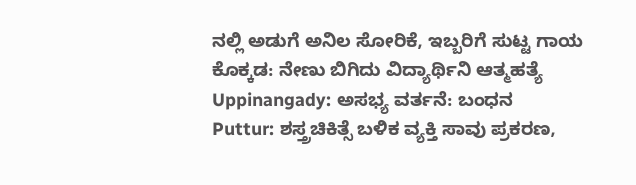ನಲ್ಲಿ ಅಡುಗೆ ಅನಿಲ ಸೋರಿಕೆ, ಇಬ್ಬರಿಗೆ ಸುಟ್ಟ ಗಾಯ
ಕೊಕ್ಕಡ: ನೇಣು ಬಿಗಿದು ವಿದ್ಯಾರ್ಥಿನಿ ಆತ್ಮಹತ್ಯೆ
Uppinangady: ಅಸಭ್ಯ ವರ್ತನೆ: ಬಂಧನ
Puttur: ಶಸ್ತ್ರಚಿಕಿತ್ಸೆ ಬಳಿಕ ವ್ಯಕ್ತಿ ಸಾವು ಪ್ರಕರಣ,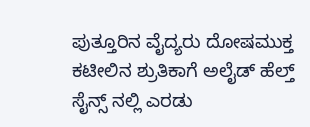ಪುತ್ತೂರಿನ ವೈದ್ಯರು ದೋಷಮುಕ್ತ
ಕಟೀಲಿನ ಶ್ರುತಿಕಾಗೆ ಅಲೈಡ್ ಹೆಲ್ತ್ ಸೈನ್ಸ್ ನಲ್ಲಿ ಎರಡು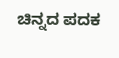ಚಿನ್ನದ ಪದಕ